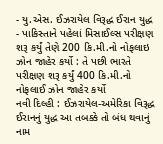- યુ.એસ. ઈઝરાયેલ વિરૂદ્ધ ઈરાન યુદ્ધ
- પાકિસ્તાને પહેલાં મિસાઈલ્સ પરીક્ષણ શરૂ કર્યું તેણે 200 કિ.મી.નો નોફલાઇ ઝોન જાહેર કર્યો : તે પછી ભારતે પરીક્ષણ શરૂ કર્યું 400 કિ.મી.નો નોફલાઈ ઝોન જાહેર કર્યો
નવી દિલ્હી : ઈઝરાયેલ-અમેરિકા વિરૂદ્ધ ઈરાનનું યુદ્ધ આ તબક્કે તો બંધ થવાનું નામ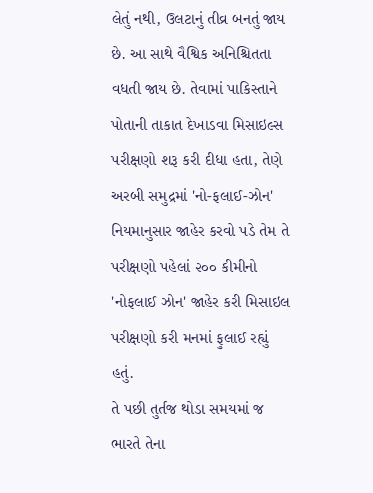લેતું નથી, ઉલટાનું તીવ્ર બનતું જાય છે. આ સાથે વૈશ્વિક અનિશ્ચિતતા વધતી જાય છે. તેવામાં પાકિસ્તાને પોતાની તાકાત દેખાડવા મિસાઇલ્સ પરીક્ષણો શરૂ કરી દીધા હતા, તેણે અરબી સમુદ્રમાં 'નો-ફલાઈ-ઝોન' નિયમાનુસાર જાહેર કરવો પડે તેમ તે પરીક્ષણો પહેલાં ૨૦૦ કીમીનો 'નોફલાઈ ઝોન' જાહેર કરી મિસાઇલ પરીક્ષણો કરી મનમાં ફુલાઈ રહ્યું હતું.
તે પછી તુર્તજ થોડા સમયમાં જ ભારતે તેના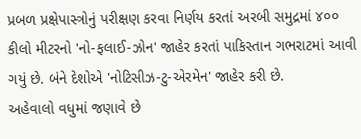પ્રબળ પ્રક્ષેપાસ્ત્રોનું પરીક્ષણ કરવા નિર્ણય કરતાં અરબી સમુદ્રમાં ૪૦૦ કીલો મીટરનો 'નો-ફલાઈ-ઝોન' જાહેર કરતાં પાકિસ્તાન ગભરાટમાં આવી ગયું છે. બંને દેશોએ 'નોટિસીઝ-ટુ-એરમેન' જાહેર કરી છે.
અહેવાલો વધુમાં જણાવે છે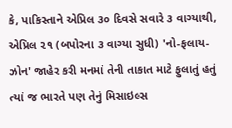કે, પાકિસ્તાને એપ્રિલ ૩૦ દિવસે સવારે ૩ વાગ્યાથી, એપ્રિલ ૨૧ (બપોરના ૩ વાગ્યા સુધી) 'નો-ફલાય-ઝોન' જાહેર કરી મનમાં તેની તાકાત માટે ફુલાતું હતું ત્યાં જ ભારતે પણ તેનું મિસાઇલ્સ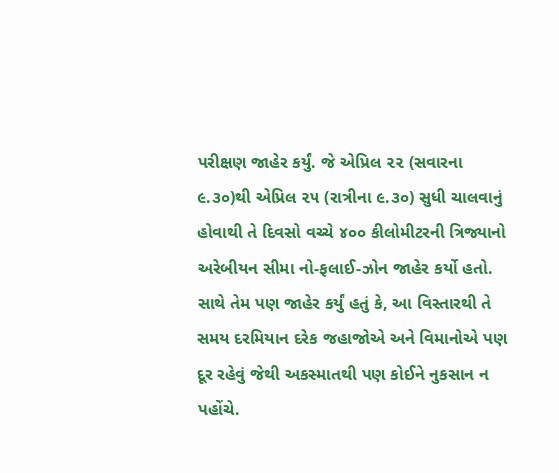પરીક્ષણ જાહેર કર્યું. જે એપ્રિલ ૨૨ (સવારના ૯.૩૦)થી એપ્રિલ ૨૫ (રાત્રીના ૯.૩૦) સુધી ચાલવાનું હોવાથી તે દિવસો વચ્ચે ૪૦૦ કીલોમીટરની ત્રિજ્યાનો અરેબીયન સીમા નો-ફલાઈ-ઝોન જાહેર કર્યો હતો. સાથે તેમ પણ જાહેર કર્યું હતું કે, આ વિસ્તારથી તે સમય દરમિયાન દરેક જહાજોએ અને વિમાનોએ પણ દૂર રહેવું જેથી અકસ્માતથી પણ કોઈને નુકસાન ન પહોંચે.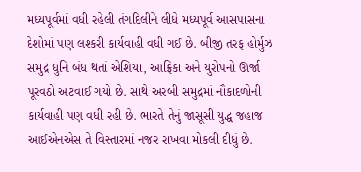મધ્યપૂર્વમાં વધી રહેલી તંગદિલીને લીધે મધ્યપૂર્વ આસપાસના દેશોમાં પણ લશ્કરી કાર્યવાહી વધી ગઈ છે. બીજી તરફ હોર્મુઝ સમુદ્ર ધુનિ બંધ થતાં એશિયા, આફ્રિકા અને યુરોપનો ઊર્જા પૂરવઠો અટવાઈ ગયો છે. સાથે અરબી સમુદ્રમાં નૌકાદળોની કાર્યવાહી પણ વધી રહી છે. ભારતે તેનું જાસૂસી યુદ્ધ જહાજ આઈએનએસ તે વિસ્તારમાં નજર રાખવા મોકલી દીધું છે.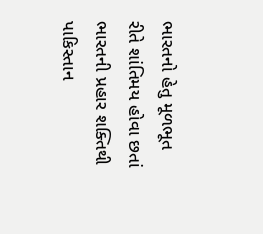ભારતનો હેતુ મૂળભૂત રીતે શાંતિમય હોવા છતાં ભારતની પ્રહાર શક્તિથી પાકિસ્તાન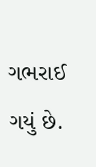ગભરાઈ ગયું છે.